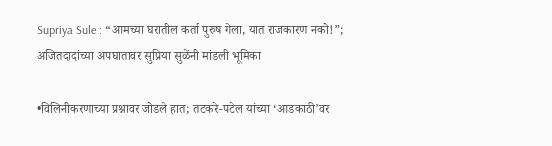Supriya Sule : “आमच्या घरातील कर्ता पुरुष गेला, यात राजकारण नको!”; अजितदादांच्या अपघातावर सुप्रिया सुळेंनी मांडली भूमिका

•विलिनीकरणाच्या प्रश्नावर जोडले हात; तटकरे-पटेल यांच्या ‘आडकाठी’वर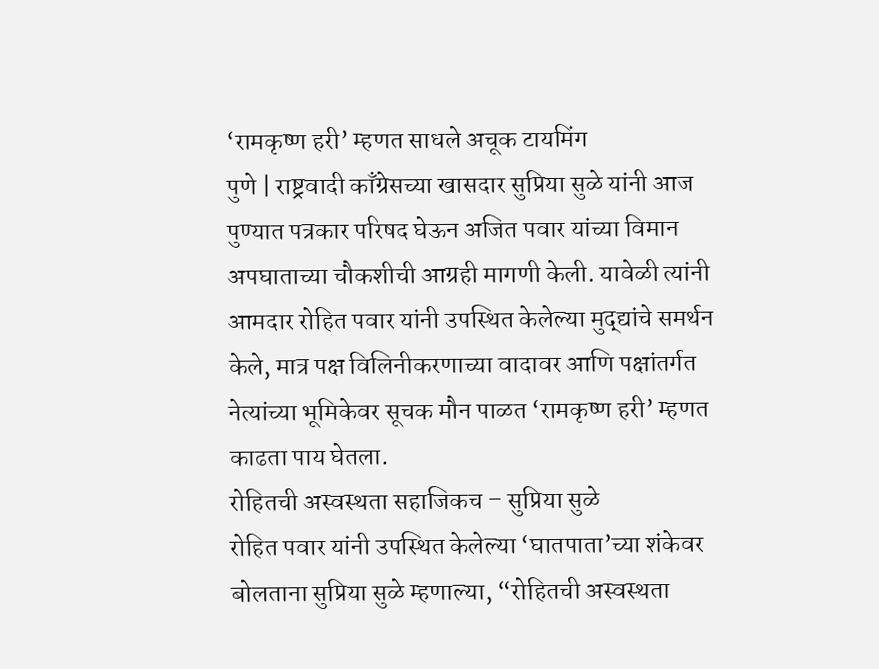‘रामकृष्ण हरी’ म्हणत साधले अचूक टायमिंग
पुणे | राष्ट्रवादी काँग्रेसच्या खासदार सुप्रिया सुळे यांनी आज पुण्यात पत्रकार परिषद घेऊन अजित पवार यांच्या विमान अपघाताच्या चौकशीची आग्रही मागणी केली. यावेळी त्यांनी आमदार रोहित पवार यांनी उपस्थित केलेल्या मुद्द्यांचे समर्थन केले, मात्र पक्ष विलिनीकरणाच्या वादावर आणि पक्षांतर्गत नेत्यांच्या भूमिकेवर सूचक मौन पाळत ‘रामकृष्ण हरी’ म्हणत काढता पाय घेतला.
रोहितची अस्वस्थता सहाजिकच – सुप्रिया सुळे
रोहित पवार यांनी उपस्थित केलेल्या ‘घातपाता’च्या शंकेवर बोलताना सुप्रिया सुळे म्हणाल्या, “रोहितची अस्वस्थता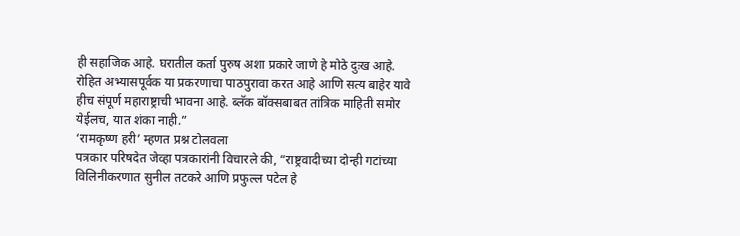ही सहाजिक आहे. घरातील कर्ता पुरुष अशा प्रकारे जाणे हे मोठे दुःख आहे. रोहित अभ्यासपूर्वक या प्रकरणाचा पाठपुरावा करत आहे आणि सत्य बाहेर यावे हीच संपूर्ण महाराष्ट्राची भावना आहे. ब्लॅक बॉक्सबाबत तांत्रिक माहिती समोर येईलच, यात शंका नाही.”
‘रामकृष्ण हरी’ म्हणत प्रश्न टोलवला
पत्रकार परिषदेत जेव्हा पत्रकारांनी विचारले की, “राष्ट्रवादीच्या दोन्ही गटांच्या विलिनीकरणात सुनील तटकरे आणि प्रफुल्ल पटेल हे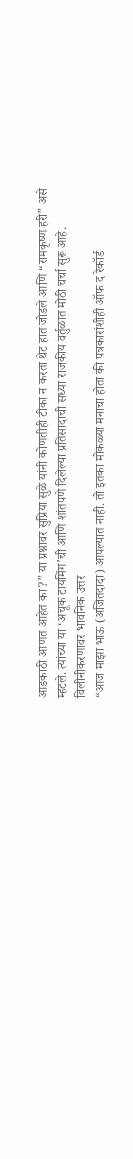आडकाठी आणत आहेत का?” या प्रश्नावर सुप्रिया सुळे यांनी कोणतीही टीका न करता थेट हात जोडले आणि “रामकृष्ण हरी” असे म्हटले. त्यांच्या या ‘अचूक टायमिंग’ची आणि शांतपणे दिलेल्या प्रतिसादाची सध्या राजकीय वर्तुळात मोठी चर्चा सुरू आहे.
विलीनीकरणावर भावनिक उत्तर
“आज माझा भाऊ (अजितदादा) आपल्यात नाही. तो इतका मोकळ्या मनाचा होता की पत्रकारांशीही ऑफ द रेकॉर्ड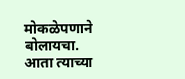मोकळेपणाने बोलायचा. आता त्याच्या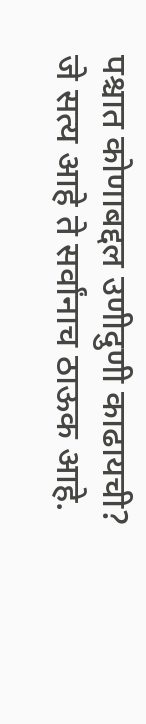पश्चात कोणाबद्दल उणीदुणी काढायची? जे सत्य आहे ते सर्वांनाच ठाऊक आहे.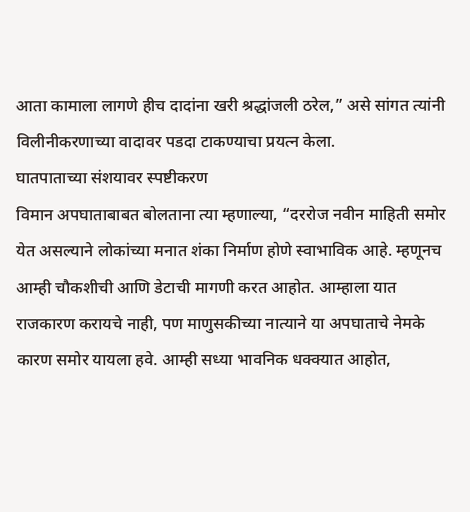आता कामाला लागणे हीच दादांना खरी श्रद्धांजली ठरेल,” असे सांगत त्यांनी विलीनीकरणाच्या वादावर पडदा टाकण्याचा प्रयत्न केला.
घातपाताच्या संशयावर स्पष्टीकरण
विमान अपघाताबाबत बोलताना त्या म्हणाल्या, “दररोज नवीन माहिती समोर येत असल्याने लोकांच्या मनात शंका निर्माण होणे स्वाभाविक आहे. म्हणूनच आम्ही चौकशीची आणि डेटाची मागणी करत आहोत. आम्हाला यात राजकारण करायचे नाही, पण माणुसकीच्या नात्याने या अपघाताचे नेमके कारण समोर यायला हवे. आम्ही सध्या भावनिक धक्क्यात आहोत,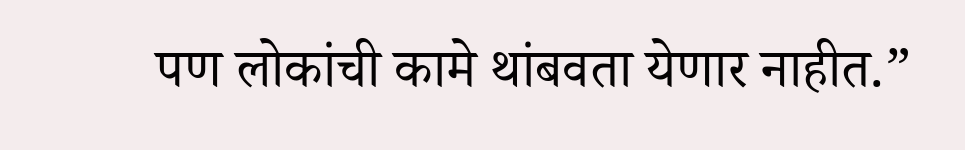पण लोकांची कामे थांबवता येणार नाहीत.”